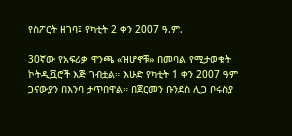የስፖርት ዘገባ፤ የካቲት 2 ቀን 2007 ዓ.ም.

30ኛው የአፍሪቃ ዋንጫ «ዝሆኖቹ» በመባል የሚታወቁት ኮትዲቯሮች እጅ ገብቷል። እሁድ የካቲት 1 ቀን 2007 ዓም ጋናውያን በእንባ ታጥበዋል። በጀርመን ቡንደስ ሊጋ ቦሩስያ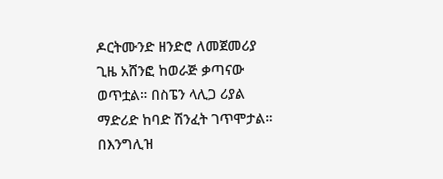ዶርትሙንድ ዘንድሮ ለመጀመሪያ ጊዜ አሸንፎ ከወራጅ ቃጣናው ወጥቷል። በስፔን ላሊጋ ሪያል ማድሪድ ከባድ ሽንፈት ገጥሞታል። በእንግሊዝ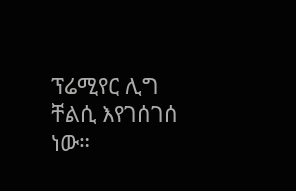ፕሬሚየር ሊግ ቸልሲ እየገሰገሰ ነው።